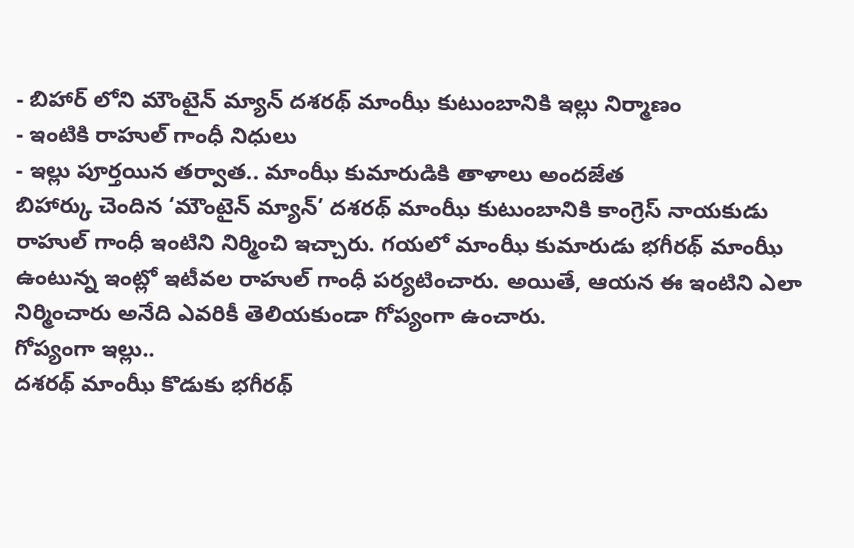- బిహార్ లోని మౌంటైన్ మ్యాన్ దశరథ్ మాంఝీ కుటుంబానికి ఇల్లు నిర్మాణం
- ఇంటికి రాహుల్ గాంధీ నిధులు
- ఇల్లు పూర్తయిన తర్వాత.. మాంఝీ కుమారుడికి తాళాలు అందజేత
బిహార్కు చెందిన ‘మౌంటైన్ మ్యాన్’ దశరథ్ మాంఝీ కుటుంబానికి కాంగ్రెస్ నాయకుడు రాహుల్ గాంధీ ఇంటిని నిర్మించి ఇచ్చారు. గయలో మాంఝీ కుమారుడు భగీరథ్ మాంఝీ ఉంటున్న ఇంట్లో ఇటీవల రాహుల్ గాంధీ పర్యటించారు. అయితే, ఆయన ఈ ఇంటిని ఎలా నిర్మించారు అనేది ఎవరికీ తెలియకుండా గోప్యంగా ఉంచారు.
గోప్యంగా ఇల్లు..
దశరథ్ మాంఝీ కొడుకు భగీరథ్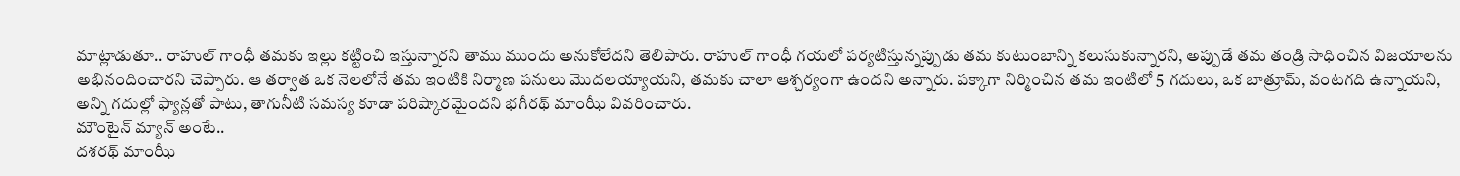మాట్లాడుతూ.. రాహుల్ గాంధీ తమకు ఇల్లు కట్టించి ఇస్తున్నారని తాము ముందు అనుకోలేదని తెలిపారు. రాహుల్ గాంధీ గయలో పర్యటిస్తున్నప్పుడు తమ కుటుంబాన్ని కలుసుకున్నారని, అప్పుడే తమ తండ్రి సాధించిన విజయాలను అభినందించారని చెప్పారు. ఆ తర్వాత ఒక నెలలోనే తమ ఇంటికి నిర్మాణ పనులు మొదలయ్యాయని, తమకు చాలా ఆశ్చర్యంగా ఉందని అన్నారు. పక్కాగా నిర్మించిన తమ ఇంటిలో 5 గదులు, ఒక బాత్రూమ్, వంటగది ఉన్నాయని, అన్ని గదుల్లో ఫ్యాన్లతో పాటు, తాగునీటి సమస్య కూడా పరిష్కారమైందని భగీరథ్ మాంఝీ వివరించారు.
మౌంటైన్ మ్యాన్ అంటే..
దశరథ్ మాంఝీ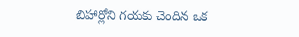బిహార్లోని గయకు చెందిన ఒక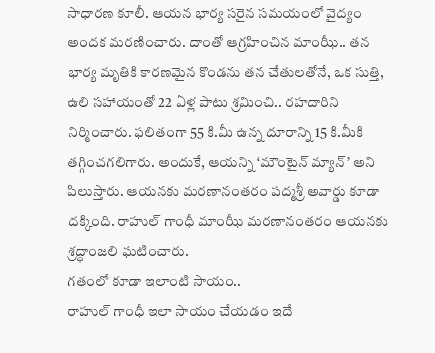సాధారణ కూలీ. ఆయన భార్య సరైన సమయంలో వైద్యం అందక మరణించారు. దాంతో ఆగ్రహించిన మాంఝీ.. తన భార్య మృతికి కారణమైన కొండను తన చేతులతోనే, ఒక సుత్తి, ఉలి సహాయంతో 22 ఏళ్ల పాటు శ్రమించి.. రహదారిని నిర్మించారు. ఫలితంగా 55 కి.మీ ఉన్న దూరాన్ని 15 కి.మీకి తగ్గించగలిగారు. అందుకే, ఆయన్ని ‘మౌంటైన్ మ్యాన్’ అని పిలుస్తారు. ఆయనకు మరణానంతరం పద్మశ్రీ అవార్డు కూడా దక్కింది. రాహుల్ గాంధీ మాంఝీ మరణానంతరం ఆయనకు శ్రద్ధాంజలి ఘటించారు.
గతంలో కూడా ఇలాంటి సాయం..
రాహుల్ గాంధీ ఇలా సాయం చేయడం ఇదే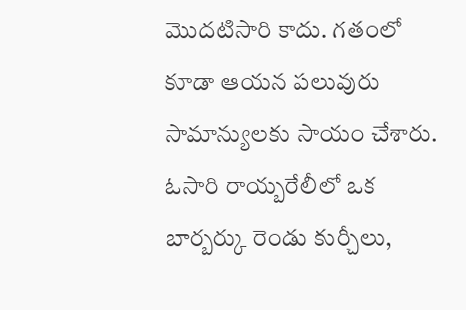మొదటిసారి కాదు. గతంలో కూడా ఆయన పలువురు సామాన్యులకు సాయం చేశారు. ఓసారి రాయ్బరేలీలో ఒక బార్బర్కు రెండు కుర్చీలు,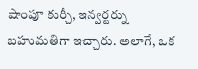షాంపూ కుర్చీ, ఇన్వర్టర్ను బహుమతిగా ఇచ్చారు. అలాగే, ఒక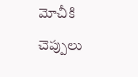మోచీకి చెప్పులు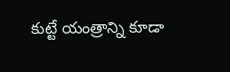కుట్టే యంత్రాన్ని కూడా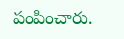పంపించారు.